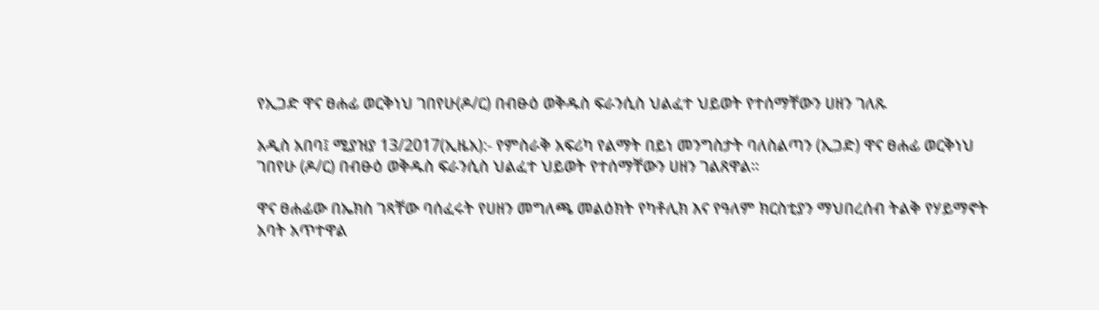የኢጋድ ዋና ፀሐፊ ወርቅነህ ገበየሁ(ዶ/ር) በብፁዕ ወቅዱስ ፍራንሲስ ህልፈተ ህይወት የተሰማቸውን ሀዘን ገለጹ

አዲስ አበባ፤ ሚያዝያ 13/2017(ኢዜአ):- የምስራቅ አፍሪካ የልማት በይነ መንግስታት ባለስልጣን (ኢጋድ) ዋና ፀሐፊ ወርቅነህ ገበየሁ (ዶ/ር) በብፁዕ ወቅዱስ ፍራንሲስ ህልፈተ ህይወት የተሰማቸውን ሀዘን ገልጸዋል።

ዋና ፀሐፊው በኤክስ ገጻቸው ባሰፈሩት የሀዘን መግለጫ መልዕክት የካቶሊክ እና የዓለም ክርስቲያን ማህበረሰብ ትልቅ የሃይማኖት አባት አጥተዋል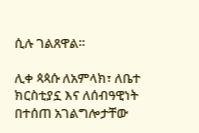ሲሉ ገልጸዋል።

ሊቀ ጳጳሱ ለአምላክ፣ ለቤተ ክርስቲያኗ እና ለሰብዓዊነት በተሰጠ አገልግሎታቸው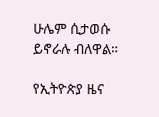ሁሌም ሲታወሱ ይኖራሉ ብለዋል።

የኢትዮጵያ ዜና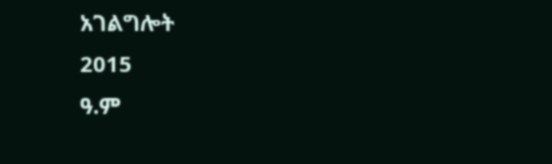አገልግሎት
2015
ዓ.ም